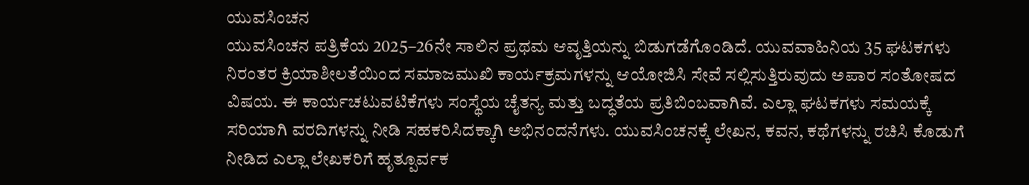ಯುವಸಿಂಚನ
ಯುವಸಿಂಚನ ಪತ್ರಿಕೆಯ 2025–26ನೇ ಸಾಲಿನ ಪ್ರಥಮ ಆವೃತ್ತಿಯನ್ನು ಬಿಡುಗಡೆಗೊಂಡಿದೆ. ಯುವವಾಹಿನಿಯ 35 ಘಟಕಗಳು ನಿರಂತರ ಕ್ರಿಯಾಶೀಲತೆಯಿಂದ ಸಮಾಜಮುಖಿ ಕಾರ್ಯಕ್ರಮಗಳನ್ನು ಆಯೋಜಿಸಿ ಸೇವೆ ಸಲ್ಲಿಸುತ್ತಿರುವುದು ಅಪಾರ ಸಂತೋಷದ ವಿಷಯ. ಈ ಕಾರ್ಯಚಟುವಟಿಕೆಗಳು ಸಂಸ್ಥೆಯ ಚೈತನ್ಯ ಮತ್ತು ಬದ್ಧತೆಯ ಪ್ರತಿಬಿಂಬವಾಗಿವೆ. ಎಲ್ಲಾ ಘಟಕಗಳು ಸಮಯಕ್ಕೆ ಸರಿಯಾಗಿ ವರದಿಗಳನ್ನು ನೀಡಿ ಸಹಕರಿಸಿದಕ್ಕಾಗಿ ಅಭಿನಂದನೆಗಳು. ಯುವಸಿಂಚನಕ್ಕೆ ಲೇಖನ, ಕವನ, ಕಥೆಗಳನ್ನು ರಚಿಸಿ ಕೊಡುಗೆ ನೀಡಿದ ಎಲ್ಲಾ ಲೇಖಕರಿಗೆ ಹೃತ್ಪೂರ್ವಕ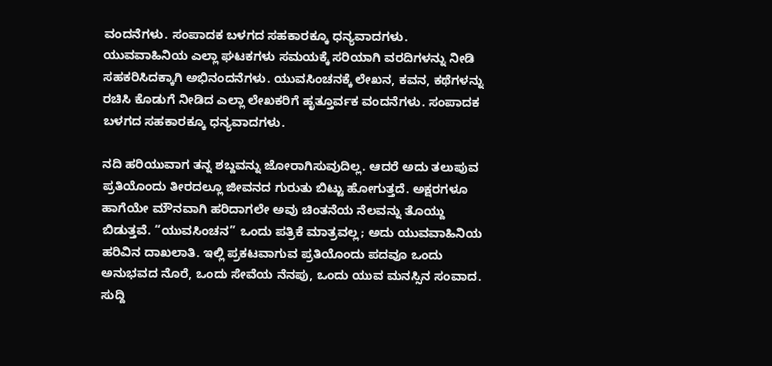ವಂದನೆಗಳು. ಸಂಪಾದಕ ಬಳಗದ ಸಹಕಾರಕ್ಕೂ ಧನ್ಯವಾದಗಳು. ಯುವವಾಹಿನಿಯ ಎಲ್ಲಾ ಘಟಕಗಳು ಸಮಯಕ್ಕೆ ಸರಿಯಾಗಿ ವರದಿಗಳನ್ನು ನೀಡಿ ಸಹಕರಿಸಿದಕ್ಕಾಗಿ ಅಭಿನಂದನೆಗಳು. ಯುವಸಿಂಚನಕ್ಕೆ ಲೇಖನ, ಕವನ, ಕಥೆಗಳನ್ನು ರಚಿಸಿ ಕೊಡುಗೆ ನೀಡಿದ ಎಲ್ಲಾ ಲೇಖಕರಿಗೆ ಹೃತ್ತೂರ್ವಕ ವಂದನೆಗಳು. ಸಂಪಾದಕ ಬಳಗದ ಸಹಕಾರಕ್ಕೂ ಧನ್ಯವಾದಗಳು.

ನದಿ ಹರಿಯುವಾಗ ತನ್ನ ಶಬ್ದವನ್ನು ಜೋರಾಗಿಸುವುದಿಲ್ಲ. ಆದರೆ ಅದು ತಲುಪುವ ಪ್ರತಿಯೊಂದು ತೀರದಲ್ಲೂ ಜೀವನದ ಗುರುತು ಬಿಟ್ಟು ಹೋಗುತ್ತದೆ. ಅಕ್ಷರಗಳೂ ಹಾಗೆಯೇ ಮೌನವಾಗಿ ಹರಿದಾಗಲೇ ಅವು ಚಿಂತನೆಯ ನೆಲವನ್ನು ತೊಯ್ದು ಬಿಡುತ್ತವೆ. “ಯುವಸಿಂಚನ” ಒಂದು ಪತ್ರಿಕೆ ಮಾತ್ರವಲ್ಲ; ಅದು ಯುವವಾಹಿನಿಯ ಹರಿವಿನ ದಾಖಲಾತಿ. ಇಲ್ಲಿ ಪ್ರಕಟವಾಗುವ ಪ್ರತಿಯೊಂದು ಪದವೂ ಒಂದು ಅನುಭವದ ನೊರೆ, ಒಂದು ಸೇವೆಯ ನೆನಪು, ಒಂದು ಯುವ ಮನಸ್ಸಿನ ಸಂವಾದ. ಸುದ್ದಿ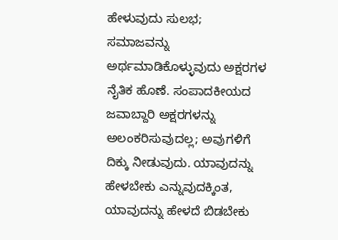ಹೇಳುವುದು ಸುಲಭ;
ಸಮಾಜವನ್ನು ಅರ್ಥಮಾಡಿಕೊಳ್ಳುವುದು ಅಕ್ಷರಗಳ ನೈತಿಕ ಹೊಣೆ. ಸಂಪಾದಕೀಯದ ಜವಾಬ್ದಾರಿ ಅಕ್ಷರಗಳನ್ನು ಅಲಂಕರಿಸುವುದಲ್ಲ; ಅವುಗಳಿಗೆ ದಿಕ್ಕು ನೀಡುವುದು. ಯಾವುದನ್ನು ಹೇಳಬೇಕು ಎನ್ನುವುದಕ್ಕಿಂತ, ಯಾವುದನ್ನು ಹೇಳದೆ ಬಿಡಬೇಕು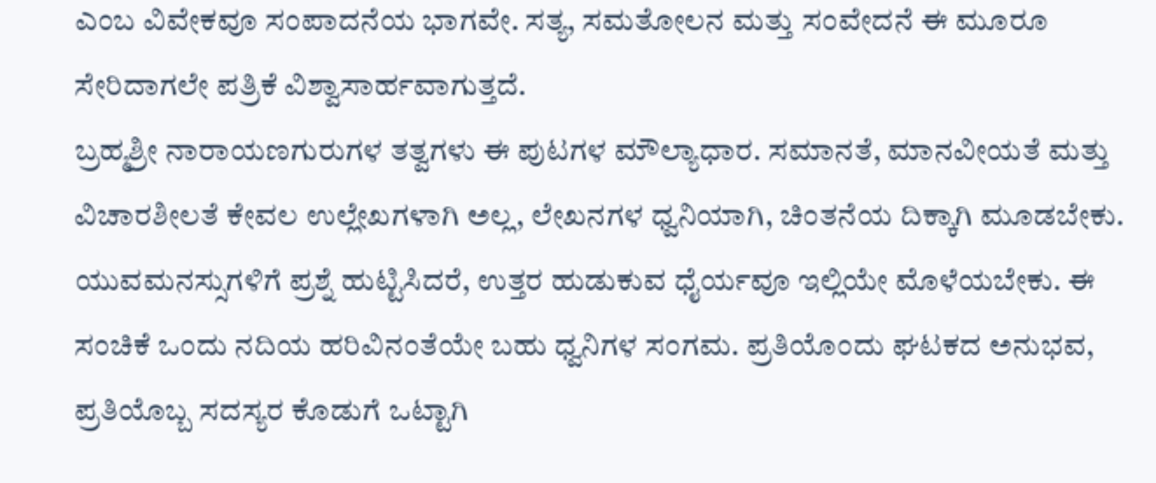ಎಂಬ ವಿವೇಕವೂ ಸಂಪಾದನೆಯ ಭಾಗವೇ. ಸತ್ಯ, ಸಮತೋಲನ ಮತ್ತು ಸಂವೇದನೆ ಈ ಮೂರೂ ಸೇರಿದಾಗಲೇ ಪತ್ರಿಕೆ ವಿಶ್ವಾಸಾರ್ಹವಾಗುತ್ತದೆ.
ಬ್ರಹ್ಮಶ್ರೀ ನಾರಾಯಣಗುರುಗಳ ತತ್ವಗಳು ಈ ಪುಟಗಳ ಮೌಲ್ಯಾಧಾರ. ಸಮಾನತೆ, ಮಾನವೀಯತೆ ಮತ್ತು ವಿಚಾರಶೀಲತೆ ಕೇವಲ ಉಲ್ಲೇಖಗಳಾಗಿ ಅಲ್ಲ, ಲೇಖನಗಳ ಧ್ವನಿಯಾಗಿ, ಚಿಂತನೆಯ ದಿಕ್ಕಾಗಿ ಮೂಡಬೇಕು. ಯುವಮನಸ್ಸುಗಳಿಗೆ ಪ್ರಶ್ನೆ ಹುಟ್ಟಿಸಿದರೆ, ಉತ್ತರ ಹುಡುಕುವ ಧೈರ್ಯವೂ ಇಲ್ಲಿಯೇ ಮೊಳೆಯಬೇಕು. ಈ ಸಂಚಿಕೆ ಒಂದು ನದಿಯ ಹರಿವಿನಂತೆಯೇ ಬಹು ಧ್ವನಿಗಳ ಸಂಗಮ. ಪ್ರತಿಯೊಂದು ಘಟಕದ ಅನುಭವ, ಪ್ರತಿಯೊಬ್ಬ ಸದಸ್ಯರ ಕೊಡುಗೆ ಒಟ್ಟಾಗಿ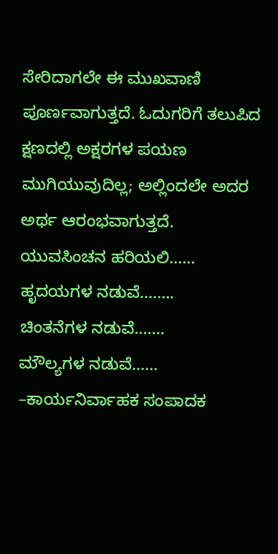ಸೇರಿದಾಗಲೇ ಈ ಮುಖವಾಣಿ ಪೂರ್ಣವಾಗುತ್ತದೆ. ಓದುಗರಿಗೆ ತಲುಪಿದ ಕ್ಷಣದಲ್ಲಿ ಅಕ್ಷರಗಳ ಪಯಣ ಮುಗಿಯುವುದಿಲ್ಲ; ಅಲ್ಲಿಂದಲೇ ಅದರ ಅರ್ಥ ಆರಂಭವಾಗುತ್ತದೆ.
ಯುವಸಿಂಚನ ಹರಿಯಲಿ……
ಹೃದಯಗಳ ನಡುವೆ……..
ಚಿಂತನೆಗಳ ನಡುವೆ…….
ಮೌಲ್ಯಗಳ ನಡುವೆ……
–ಕಾರ್ಯನಿರ್ವಾಹಕ ಸಂಪಾದಕ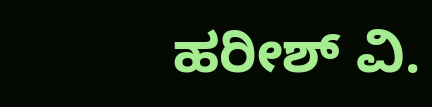ಹರೀಶ್ ವಿ.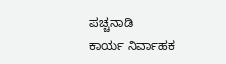ಪಚ್ಚನಾಡಿ
ಕಾರ್ಯ ನಿರ್ವಾಹಕ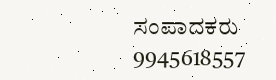ಸಂಪಾದಕರು
9945618557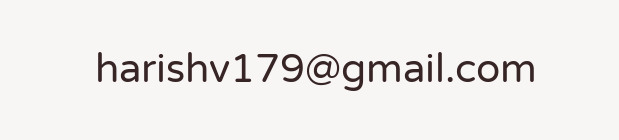harishv179@gmail.com